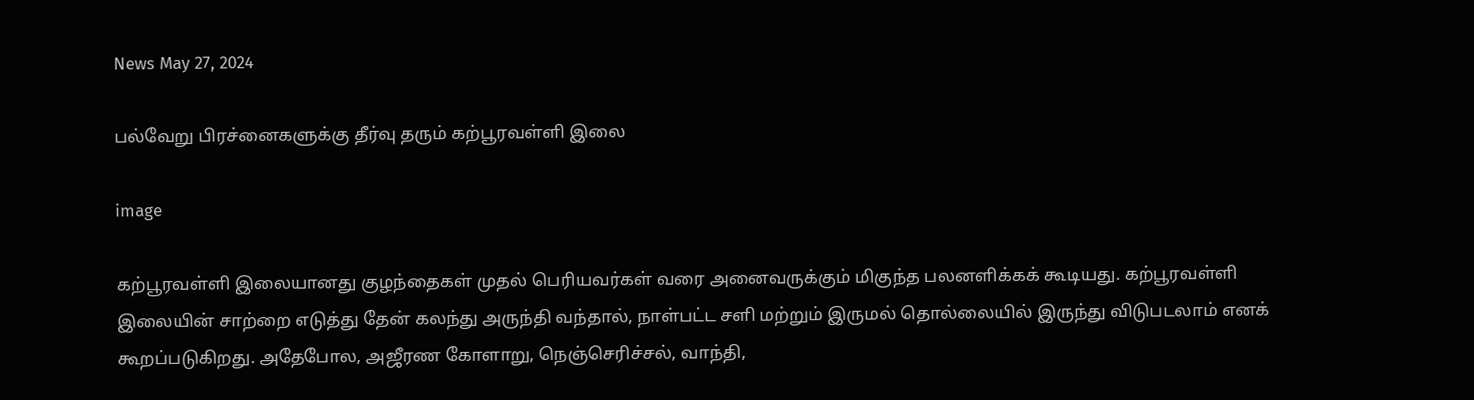News May 27, 2024

பல்வேறு பிரச்னைகளுக்கு தீர்வு தரும் கற்பூரவள்ளி இலை

image

கற்பூரவள்ளி இலையானது குழந்தைகள் முதல் பெரியவர்கள் வரை அனைவருக்கும் மிகுந்த பலனளிக்கக் கூடியது. கற்பூரவள்ளி இலையின் சாற்றை எடுத்து தேன் கலந்து அருந்தி வந்தால், நாள்பட்ட சளி மற்றும் இருமல் தொல்லையில் இருந்து விடுபடலாம் எனக் கூறப்படுகிறது. அதேபோல, அஜீரண கோளாறு, நெஞ்செரிச்சல், வாந்தி,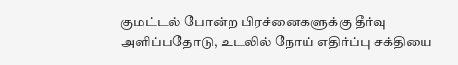குமட்டல் போன்ற பிரச்னைகளுக்கு தீர்வு அளிப்பதோடு, உடலில் நோய் எதிர்ப்பு சக்தியை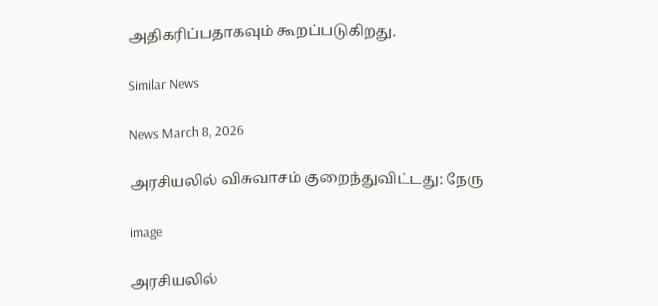அதிகரிப்பதாகவும் கூறப்படுகிறது.

Similar News

News March 8, 2026

அரசியலில் விசுவாசம் குறைந்துவிட்டது: நேரு

image

அரசியலில்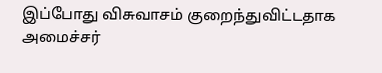இப்போது விசுவாசம் குறைந்துவிட்டதாக அமைச்சர்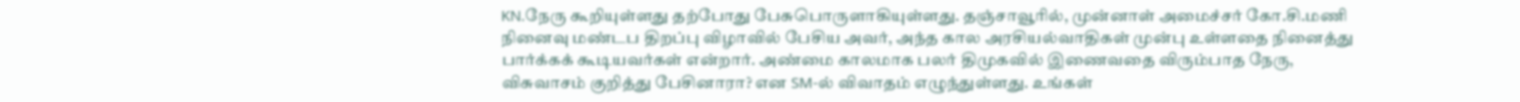KN.நேரு கூறியுள்ளது தற்போது பேசுபொருளாகியுள்ளது. தஞ்சாவூரில், முன்னாள் அமைச்சர் கோ.சி.மணி நினைவு மண்டப திறப்பு விழாவில் பேசிய அவர், அந்த கால அரசியல்வாதிகள் முன்பு உள்ளதை நினைத்து பார்க்கக் கூடியவர்கள் என்றார். அண்மை காலமாக பலர் திமுகவில் இணைவதை விரும்பாத நேரு, விசுவாசம் குறித்து பேசினாரா? என SM-ல் விவாதம் எழுந்துள்ளது. உங்கள்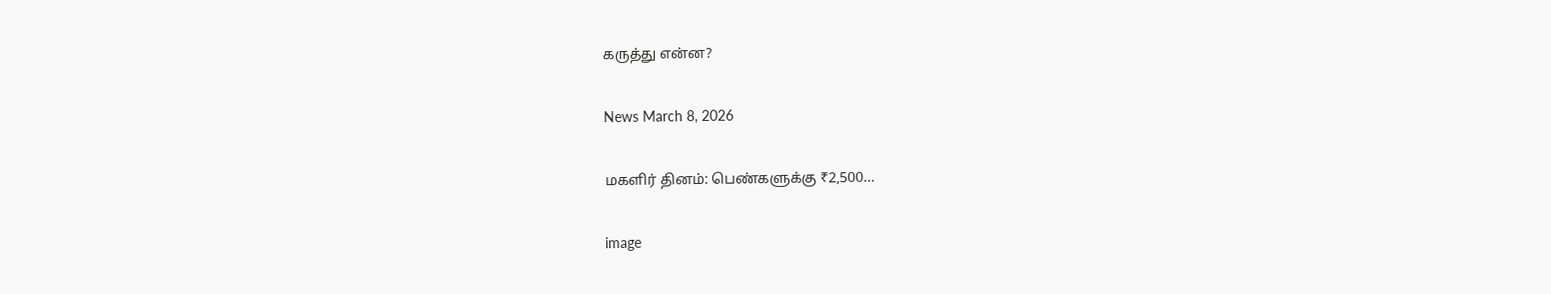கருத்து என்ன?

News March 8, 2026

மகளிர் தினம்: பெண்களுக்கு ₹2,500…

image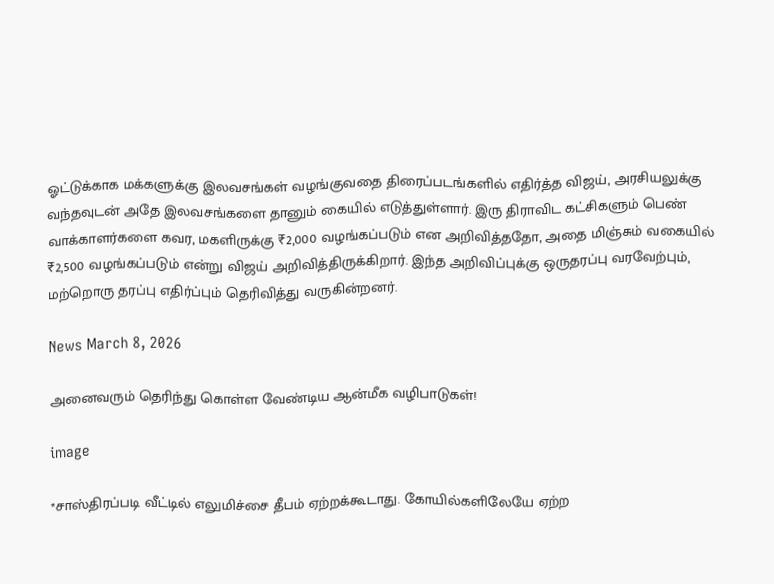ஓட்டுக்காக மக்களுக்கு இலவசங்கள் வழங்குவதை திரைப்படங்களில் எதிர்த்த விஜய், அரசியலுக்கு வந்தவுடன் அதே இலவசங்களை தானும் கையில் எடுத்துள்ளார். இரு திராவிட கட்சிகளும் பெண் வாக்காளர்களை கவர, மகளிருக்கு ₹2,000 வழங்கப்படும் என அறிவித்ததோ, அதை மிஞ்சும் வகையில் ₹2,500 வழங்கப்படும் என்று விஜய் அறிவித்திருக்கிறார். இந்த அறிவிப்புக்கு ஒருதரப்பு வரவேற்பும், மற்றொரு தரப்பு எதிர்ப்பும் தெரிவித்து வருகின்றனர்.

News March 8, 2026

அனைவரும் தெரிந்து கொள்ள வேண்டிய ஆன்மீக வழிபாடுகள்!

image

*சாஸ்திரப்படி வீட்டில் எலுமிச்சை தீபம் ஏற்றக்கூடாது. கோயில்களிலேயே ஏற்ற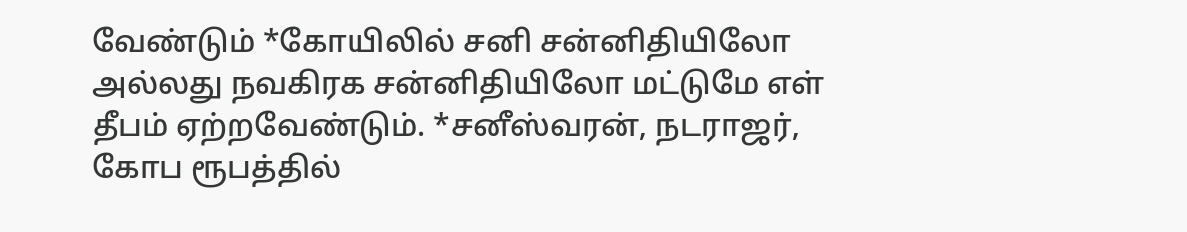வேண்டும் *கோயிலில் சனி சன்னிதியிலோ அல்லது நவகிரக சன்னிதியிலோ மட்டுமே எள் தீபம் ஏற்றவேண்டும். *சனீஸ்வரன், நடராஜர், கோப ரூபத்தில்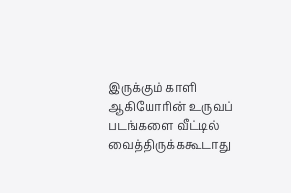இருக்கும் காளி ஆகியோரின் உருவப் படங்களை வீட்டில் வைத்திருக்ககூடாது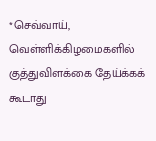*செவ்வாய், வெள்ளிக்கிழமைகளில் குத்துவிளக்கை தேய்க்கக் கூடாது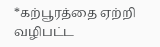*கற்பூரத்தை ஏற்றி வழிபட்ட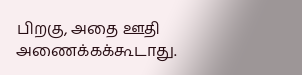பிறகு, அதை ஊதி அணைக்கக்கூடாது.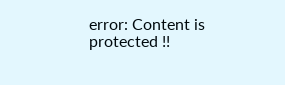error: Content is protected !!